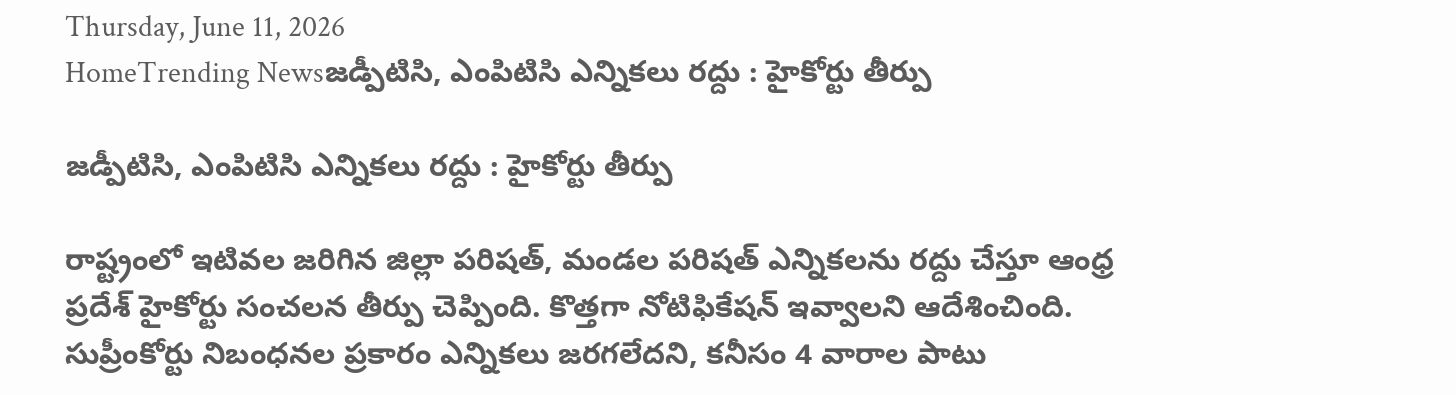Thursday, June 11, 2026
HomeTrending Newsజడ్పీటిసి, ఎంపిటిసి ఎన్నికలు రద్దు : హైకోర్టు తీర్పు

జడ్పీటిసి, ఎంపిటిసి ఎన్నికలు రద్దు : హైకోర్టు తీర్పు

రాష్ట్రంలో ఇటివల జరిగిన జిల్లా పరిషత్, మండల పరిషత్ ఎన్నికలను రద్దు చేస్తూ ఆంధ్ర ప్రదేశ్ హైకోర్టు సంచలన తీర్పు చెప్పింది. కొత్తగా నోటిఫికేషన్ ఇవ్వాలని ఆదేశించింది. సుప్రీంకోర్టు నిబంధనల ప్రకారం ఎన్నికలు జరగలేదని, కనీసం 4 వారాల పాటు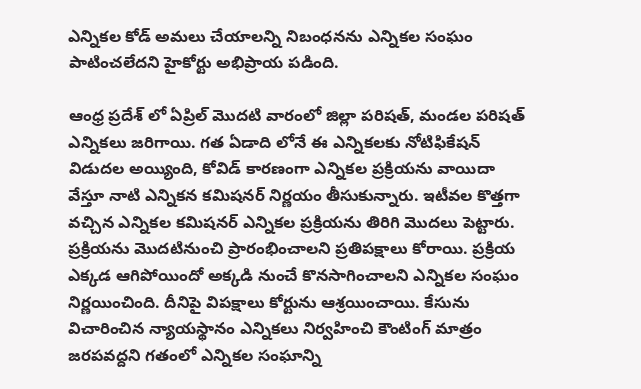ఎన్నికల కోడ్ అమలు చేయాలన్ని నిబంధనను ఎన్నికల సంఘం పాటించలేదని హైకోర్టు అభిప్రాయ పడింది.

ఆంధ్ర ప్రదేశ్ లో ఏప్రిల్ మొదటి వారంలో జిల్లా పరిషత్, మండల పరిషత్ ఎన్నికలు జరిగాయి. గత ఏడాది లోనే ఈ ఎన్నికలకు నోటిఫికేషన్ విడుదల అయ్యింది, కోవిడ్ కారణంగా ఎన్నికల ప్రక్రియను వాయిదా వేస్తూ నాటి ఎన్నికన కమిషనర్ నిర్ణయం తీసుకున్నారు. ఇటీవల కొత్తగా వచ్చిన ఎన్నికల కమిషనర్ ఎన్నికల ప్రక్రియను తిరిగి మొదలు పెట్టారు. ప్రక్రియను మొదటినుంచి ప్రారంభించాలని ప్రతిపక్షాలు కోరాయి. ప్రక్రియ ఎక్కడ ఆగిపోయిందో అక్కడి నుంచే కొనసాగించాలని ఎన్నికల సంఘం నిర్ణయించింది. దీనిపై విపక్షాలు కోర్టును ఆశ్రయించాయి. కేసును విచారించిన న్యాయస్థానం ఎన్నికలు నిర్వహించి కౌంటింగ్ మాత్రం జరపవద్దని గతంలో ఎన్నికల సంఘాన్ని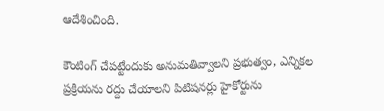ఆదేశించింది.

కౌంటింగ్ చేపట్టేందుకు అనుమతివ్వాలని ప్రభుత్వం, ఎన్నికల ప్రక్రియను రద్దు చేయాలని పిటిషనర్లు హైకోర్టును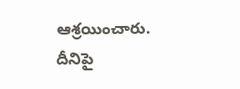ఆశ్రయించారు. దీనిపై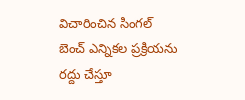విచారించిన సింగల్ బెంచ్ ఎన్నికల ప్రక్రియను రద్దు చేస్తూ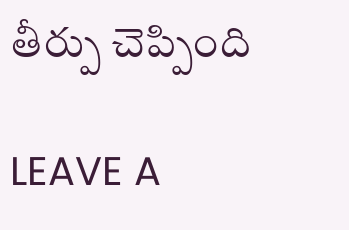తీర్పు చెప్పింది

LEAVE A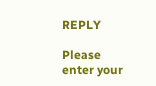REPLY

Please enter your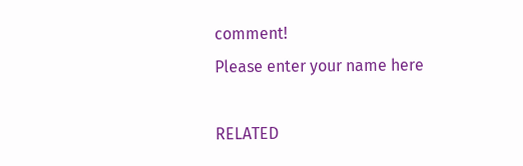comment!
Please enter your name here

RELATED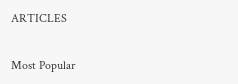ARTICLES

Most Popular